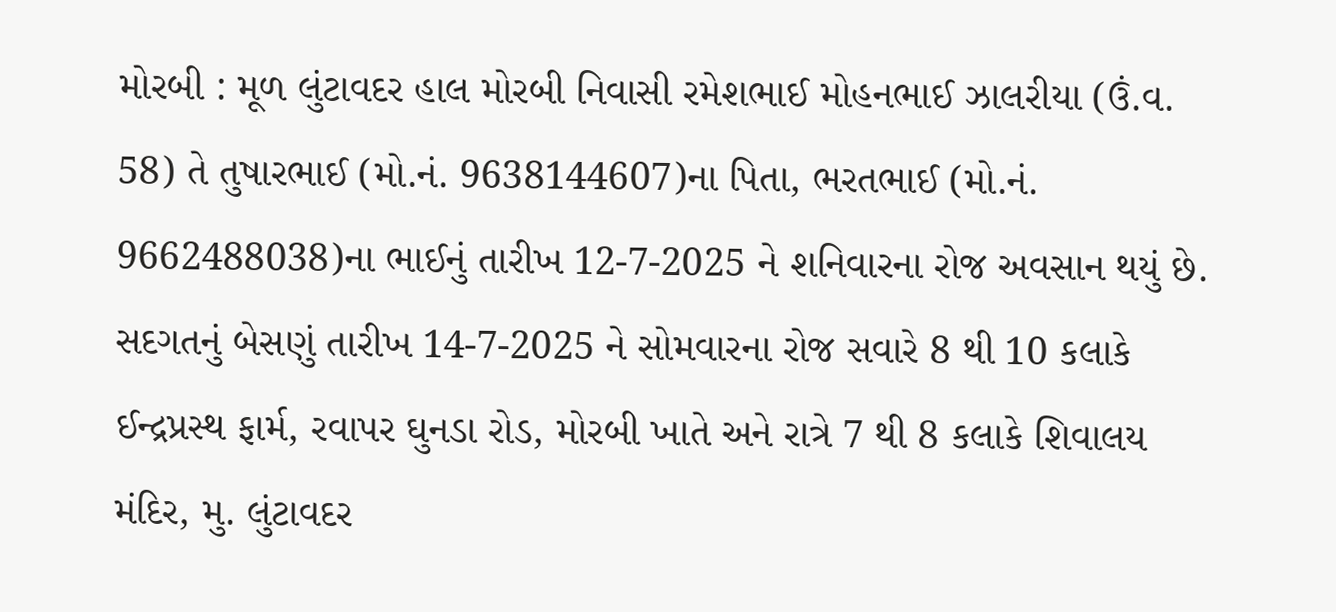મોરબી : મૂળ લુંટાવદર હાલ મોરબી નિવાસી રમેશભાઈ મોહનભાઈ ઝાલરીયા (ઉં.વ. 58) તે તુષારભાઈ (મો.નં. 9638144607)ના પિતા, ભરતભાઈ (મો.નં. 9662488038)ના ભાઈનું તારીખ 12-7-2025 ને શનિવારના રોજ અવસાન થયું છે. સદગતનું બેસણું તારીખ 14-7-2025 ને સોમવારના રોજ સવારે 8 થી 10 કલાકે ઈન્દ્રપ્રસ્થ ફાર્મ, રવાપર ઘુનડા રોડ, મોરબી ખાતે અને રાત્રે 7 થી 8 કલાકે શિવાલય મંદિર, મુ. લુંટાવદર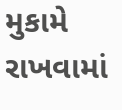મુકામે રાખવામાં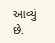આવ્યું છે.